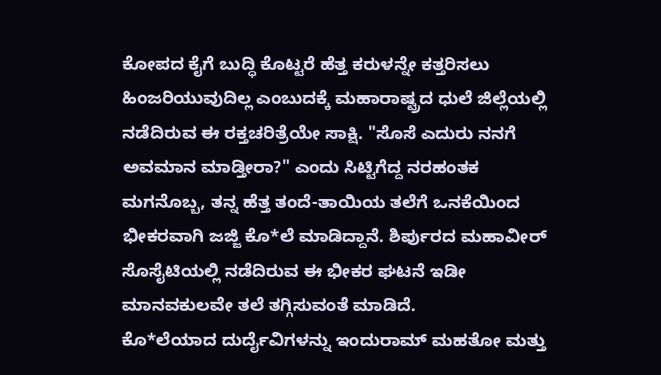ಕೋಪದ ಕೈಗೆ ಬುದ್ಧಿ ಕೊಟ್ಟರೆ ಹೆತ್ತ ಕರುಳನ್ನೇ ಕತ್ತರಿಸಲು ಹಿಂಜರಿಯುವುದಿಲ್ಲ ಎಂಬುದಕ್ಕೆ ಮಹಾರಾಷ್ಟ್ರದ ಧುಲೆ ಜಿಲ್ಲೆಯಲ್ಲಿ ನಡೆದಿರುವ ಈ ರಕ್ತಚರಿತ್ರೆಯೇ ಸಾಕ್ಷಿ. "ಸೊಸೆ ಎದುರು ನನಗೆ ಅವಮಾನ ಮಾಡ್ತೀರಾ?" ಎಂದು ಸಿಟ್ಟಿಗೆದ್ದ ನರಹಂತಕ ಮಗನೊಬ್ಬ, ತನ್ನ ಹೆತ್ತ ತಂದೆ-ತಾಯಿಯ ತಲೆಗೆ ಒನಕೆಯಿಂದ ಭೀಕರವಾಗಿ ಜಜ್ಜಿ ಕೊ*ಲೆ ಮಾಡಿದ್ದಾನೆ. ಶಿರ್ಪುರದ ಮಹಾವೀರ್ ಸೊಸೈಟಿಯಲ್ಲಿ ನಡೆದಿರುವ ಈ ಭೀಕರ ಘಟನೆ ಇಡೀ ಮಾನವಕುಲವೇ ತಲೆ ತಗ್ಗಿಸುವಂತೆ ಮಾಡಿದೆ.
ಕೊ*ಲೆಯಾದ ದುರ್ದೈವಿಗಳನ್ನು ಇಂದುರಾಮ್ ಮಹತೋ ಮತ್ತು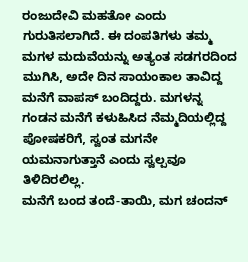ರಂಜುದೇವಿ ಮಹತೋ ಎಂದು ಗುರುತಿಸಲಾಗಿದೆ. ಈ ದಂಪತಿಗಳು ತಮ್ಮ ಮಗಳ ಮದುವೆಯನ್ನು ಅತ್ಯಂತ ಸಡಗರದಿಂದ ಮುಗಿಸಿ, ಅದೇ ದಿನ ಸಾಯಂಕಾಲ ತಾವಿದ್ದ ಮನೆಗೆ ವಾಪಸ್ ಬಂದಿದ್ದರು. ಮಗಳನ್ನ ಗಂಡನ ಮನೆಗೆ ಕಳುಹಿಸಿದ ನೆಮ್ಮದಿಯಲ್ಲಿದ್ದ ಪೋಷಕರಿಗೆ, ಸ್ವಂತ ಮಗನೇ ಯಮನಾಗುತ್ತಾನೆ ಎಂದು ಸ್ವಲ್ಪವೂ ತಿಳಿದಿರಲಿಲ್ಲ.
ಮನೆಗೆ ಬಂದ ತಂದೆ-ತಾಯಿ, ಮಗ ಚಂದನ್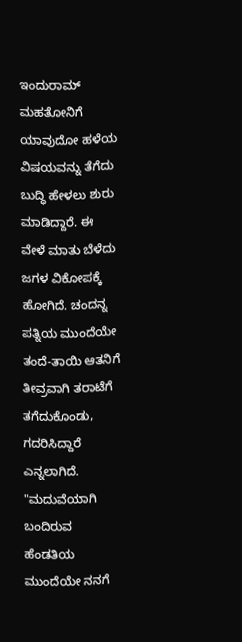ಇಂದುರಾಮ್ ಮಹತೋನಿಗೆ ಯಾವುದೋ ಹಳೆಯ ವಿಷಯವನ್ನು ತೆಗೆದು ಬುದ್ಧಿ ಹೇಳಲು ಶುರು ಮಾಡಿದ್ದಾರೆ. ಈ ವೇಳೆ ಮಾತು ಬೆಳೆದು ಜಗಳ ವಿಕೋಪಕ್ಕೆ ಹೋಗಿದೆ. ಚಂದನ್ನ ಪತ್ನಿಯ ಮುಂದೆಯೇ ತಂದೆ-ತಾಯಿ ಆತನಿಗೆ ತೀವ್ರವಾಗಿ ತರಾಟೆಗೆ ತಗೆದುಕೊಂಡು, ಗದರಿಸಿದ್ದಾರೆ ಎನ್ನಲಾಗಿದೆ.
"ಮದುವೆಯಾಗಿ ಬಂದಿರುವ ಹೆಂಡತಿಯ ಮುಂದೆಯೇ ನನಗೆ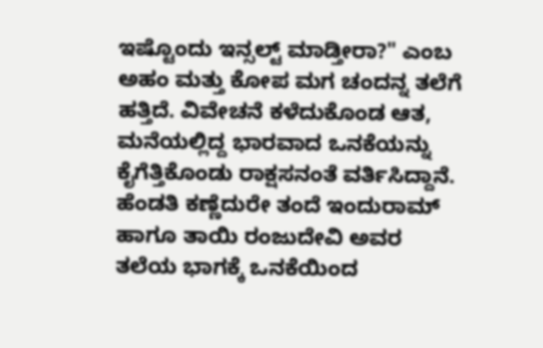ಇಷ್ಟೊಂದು ಇನ್ಸಲ್ಟ್ ಮಾಡ್ತೀರಾ?" ಎಂಬ ಅಹಂ ಮತ್ತು ಕೋಪ ಮಗ ಚಂದನ್ನ ತಲೆಗೆ ಹತ್ತಿದೆ. ವಿವೇಚನೆ ಕಳೆದುಕೊಂಡ ಆತ, ಮನೆಯಲ್ಲಿದ್ದ ಭಾರವಾದ ಒನಕೆಯನ್ನು ಕೈಗೆತ್ತಿಕೊಂಡು ರಾಕ್ಷಸನಂತೆ ವರ್ತಿಸಿದ್ದಾನೆ.
ಹೆಂಡತಿ ಕಣ್ಣೆದುರೇ ತಂದೆ ಇಂದುರಾಮ್ ಹಾಗೂ ತಾಯಿ ರಂಜುದೇವಿ ಅವರ ತಲೆಯ ಭಾಗಕ್ಕೆ ಒನಕೆಯಿಂದ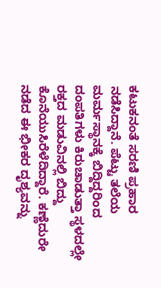ಕಟುಕನಂತೆ ಸರಣಿ ಪ್ರಹಾರ ನಡೆಸಿದ್ದಾನೆ. ಪೆಟ್ಟು ತಲೆಯ ಮರ್ಮಸ್ಥಾನಕ್ಕೆ ಬಿದ್ದಿದ್ದರಿಂದ ದಂಪತಿಗಳು ಕಿರುಚಾಡುತ್ತಾ ಸ್ಥಳದಲ್ಲೇ ರಕ್ತದ ಮಡುವಿನಲ್ಲಿ ಬಿದ್ದು ಕೊನೆಯುಸಿರೆಳೆದಿದ್ದಾರೆ. ಕಣ್ಣೆದುರೇ ನಡೆದ ಈ ಭೀಕರ ದೃಶ್ಯವನ್ನು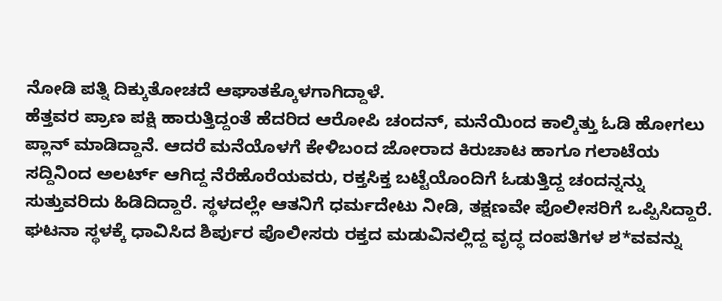ನೋಡಿ ಪತ್ನಿ ದಿಕ್ಕುತೋಚದೆ ಆಘಾತಕ್ಕೊಳಗಾಗಿದ್ದಾಳೆ.
ಹೆತ್ತವರ ಪ್ರಾಣ ಪಕ್ಷಿ ಹಾರುತ್ತಿದ್ದಂತೆ ಹೆದರಿದ ಆರೋಪಿ ಚಂದನ್, ಮನೆಯಿಂದ ಕಾಲ್ಕಿತ್ತು ಓಡಿ ಹೋಗಲು ಪ್ಲಾನ್ ಮಾಡಿದ್ದಾನೆ. ಆದರೆ ಮನೆಯೊಳಗೆ ಕೇಳಿಬಂದ ಜೋರಾದ ಕಿರುಚಾಟ ಹಾಗೂ ಗಲಾಟೆಯ ಸದ್ದಿನಿಂದ ಅಲರ್ಟ್ ಆಗಿದ್ದ ನೆರೆಹೊರೆಯವರು, ರಕ್ತಸಿಕ್ತ ಬಟ್ಟೆಯೊಂದಿಗೆ ಓಡುತ್ತಿದ್ದ ಚಂದನ್ನನ್ನು ಸುತ್ತುವರಿದು ಹಿಡಿದಿದ್ದಾರೆ. ಸ್ಥಳದಲ್ಲೇ ಆತನಿಗೆ ಧರ್ಮದೇಟು ನೀಡಿ, ತಕ್ಷಣವೇ ಪೊಲೀಸರಿಗೆ ಒಪ್ಪಿಸಿದ್ದಾರೆ.
ಘಟನಾ ಸ್ಥಳಕ್ಕೆ ಧಾವಿಸಿದ ಶಿರ್ಪುರ ಪೊಲೀಸರು ರಕ್ತದ ಮಡುವಿನಲ್ಲಿದ್ದ ವೃದ್ಧ ದಂಪತಿಗಳ ಶ*ವವನ್ನು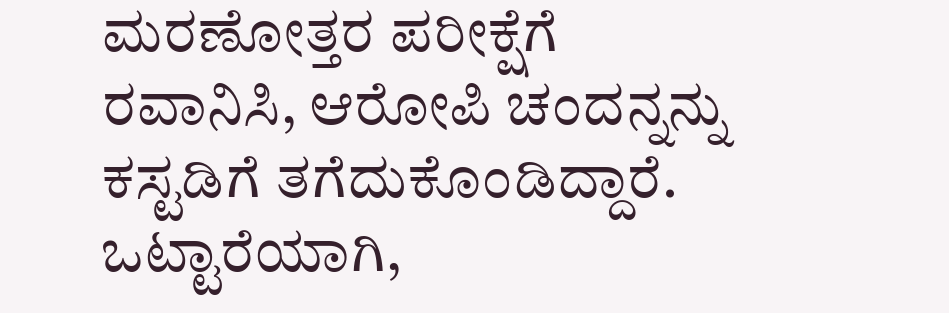ಮರಣೋತ್ತರ ಪರೀಕ್ಷೆಗೆ ರವಾನಿಸಿ, ಆರೋಪಿ ಚಂದನ್ನನ್ನು ಕಸ್ಟಡಿಗೆ ತಗೆದುಕೊಂಡಿದ್ದಾರೆ.
ಒಟ್ಟಾರೆಯಾಗಿ,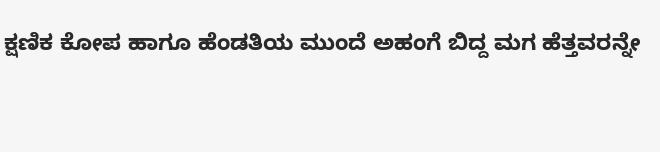ಕ್ಷಣಿಕ ಕೋಪ ಹಾಗೂ ಹೆಂಡತಿಯ ಮುಂದೆ ಅಹಂಗೆ ಬಿದ್ದ ಮಗ ಹೆತ್ತವರನ್ನೇ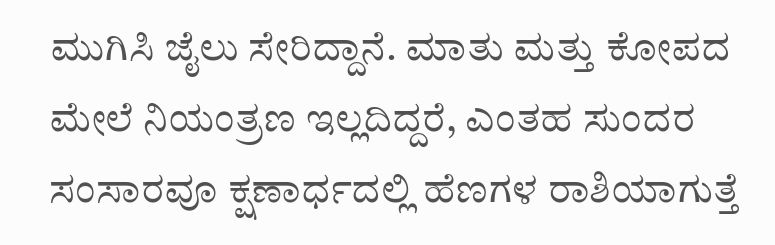ಮುಗಿಸಿ ಜೈಲು ಸೇರಿದ್ದಾನೆ. ಮಾತು ಮತ್ತು ಕೋಪದ ಮೇಲೆ ನಿಯಂತ್ರಣ ಇಲ್ಲದಿದ್ದರೆ, ಎಂತಹ ಸುಂದರ ಸಂಸಾರವೂ ಕ್ಷಣಾರ್ಧದಲ್ಲಿ ಹೆಣಗಳ ರಾಶಿಯಾಗುತ್ತೆ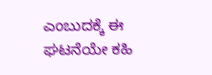ಎಂಬುದಕ್ಕೆ ಈ ಘಟನೆಯೇ ಕಹಿ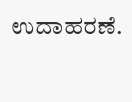ಉದಾಹರಣೆ.